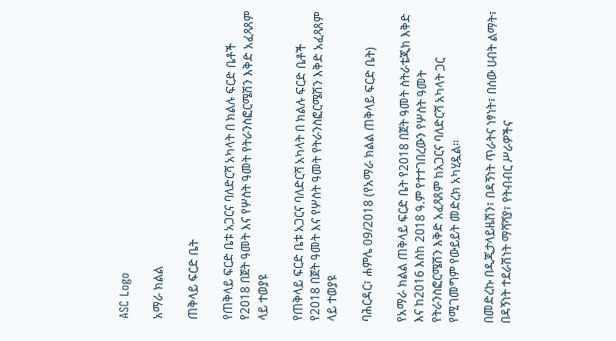ASC Logo

አማራ ክልል

ጠቅላይ ፍርድ ቤት

የጠቅላይ ፍርድ ቤቱ አጋርና ባለድርሻ አካላት በ ክልሉ ፍርድ ቤቶች የ2018 በጀት ዓመት እና የሦስት ዓመት የትራንስፎርሜሽን እቅድ አፈጻጸም ላይ ተወያዩ

የጠቅላይ ፍርድ ቤቱ አጋርና ባለድርሻ አካላት በ ክልሉ ፍርድ ቤቶች የ2018 በጀት ዓመት እና የሦስት ዓመት የትራንስፎርሜሽን እቅድ አፈጻጸም ላይ ተወያዩ

ባሕርዳር፣ ሐምሌ 09/2018 (የአማራ ክልል ጠቅላይ ፍርድ ቤት)

የአማራ ክልል ጠቅላይ ፍርድ ቤት የ2018 በጀት ዓመት ስትራቴጂክ እቅድ እና ከ2016 እስከ 2018 ዓ.ም የተተገበረውን የሦስት ዓመት የትራንስፎርሜሽን እቅድ አፈጻጸም ከአጋርና ባለድርሻ አካላት ጋር የሚገመግም የውይይት መድረክ አካሂዷል።

በመድረኩ በዲጂታላይዜሽን፣ በዳኝነት ጥራትና ነፃነት፣ በሰው ሀብት ልማት፣ በዳኝነት ተደራሽነት ማሻሻያ፣ የትብብር ሥራዎችና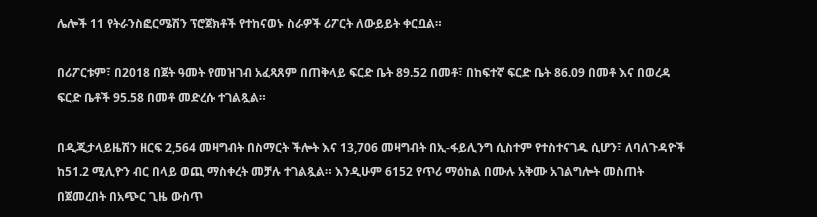ሌሎች 11 የትራንስፎርሜሽን ፕሮጀክቶች የተከናወኑ ስራዎች ሪፖርት ለውይይት ቀርቧል።

በሪፖርቱም፣ በ2018 በጀት ዓመት የመዝገብ አፈጻጸም በጠቅላይ ፍርድ ቤት 89.52 በመቶ፣ በከፍተኛ ፍርድ ቤት 86.09 በመቶ እና በወረዳ ፍርድ ቤቶች 95.58 በመቶ መድረሱ ተገልጿል።

በዲጂታላይዜሽን ዘርፍ 2,564 መዛግብት በስማርት ችሎት እና 13,706 መዛግብት በኢ-ፋይሊንግ ሲስተም የተስተናገዱ ሲሆን፣ ለባለጉዳዮች ከ51.2 ሚሊዮን ብር በላይ ወጪ ማስቀረት መቻሉ ተገልጿል። እንዲሁም 6152 የጥሪ ማዕከል በሙሉ አቅሙ አገልግሎት መስጠት በጀመረበት በአጭር ጊዜ ውስጥ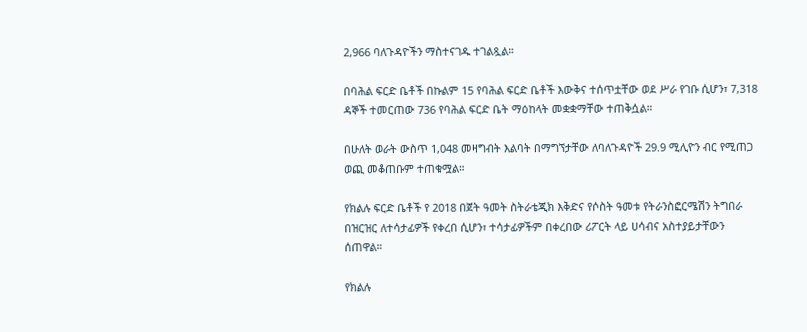2,966 ባለጉዳዮችን ማስተናገዱ ተገልጿል።

በባሕል ፍርድ ቤቶች በኩልም 15 የባሕል ፍርድ ቤቶች እውቅና ተሰጥቷቸው ወደ ሥራ የገቡ ሲሆን፣ 7,318 ዳኞች ተመርጠው 736 የባሕል ፍርድ ቤት ማዕከላት መቋቋማቸው ተጠቅሷል።

በሁለት ወራት ውስጥ 1,048 መዛግብት እልባት በማግኘታቸው ለባለጉዳዮች 29.9 ሚሊዮን ብር የሚጠጋ ወጪ መቆጠቡም ተጠቁሟል።

የክልሉ ፍርድ ቤቶች የ 2018 በጀት ዓመት ስትራቴጂክ እቅድና የሶስት ዓመቱ የትራንስፎርሜሽን ትግበራ በዝርዝር ለተሳታፊዎች የቀረበ ሲሆን፣ ተሳታፊዎችም በቀረበው ሪፖርት ላይ ሀሳብና አስተያይታቸውን ሰጠዋል።

የክልሉ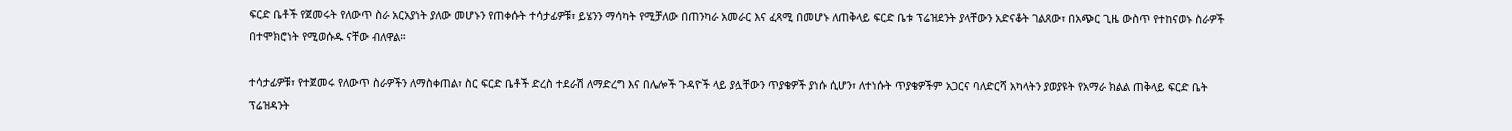ፍርድ ቤቶች የጀመሩት የለውጥ ስራ አርአያነት ያለው መሆኑን የጠቀሱት ተሳታፊዎቹ፣ ይሄንን ማሳካት የሚቻለው በጠንካራ አመራር እና ፈጻሚ በመሆኑ ለጠቅላይ ፍርድ ቤቱ ፕሬዝደንት ያላቸውን አድናቆት ገልጸው፣ በአጭር ጊዜ ውስጥ የተከናወኑ ስራዎች በተሞክሮነት የሚወሱዱ ናቸው ብለዋል።

ተሳታፊዎቹ፣ የተጀመሩ የለውጥ ስራዎችን ለማስቀጠል፣ ስር ፍርድ ቤቶች ድረስ ተደራሽ ለማድረግ እና በሌሎች ጉዳዮች ላይ ያሏቸውን ጥያቄዎች ያነሱ ሲሆን፣ ለተነሱት ጥያቄዎችም አጋርና ባለድርሻ አካላትን ያወያዩት የአማራ ክልል ጠቅላይ ፍርድ ቤት ፕሬዝዳንት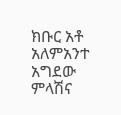ክቡር አቶ አለምአንተ አግደው ምላሽና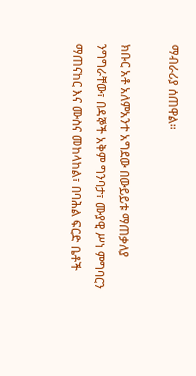ማብራሪያ ሰጠዋል።

ክቡር አቶ አለምአንተ አግደው በውይይቱ ማጠቃለያ ንግግራቸው፣ በዳኞች አቅም ግንባታ፣ ሙያዊ ሥነ ምግባርን ማጠናከር እና ሙስና መከላከል፣ በባሕል ፍርድ ቤቶች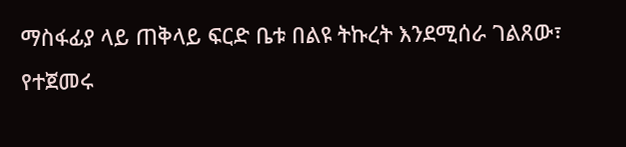ማስፋፊያ ላይ ጠቅላይ ፍርድ ቤቱ በልዩ ትኩረት እንደሚሰራ ገልጸው፣ የተጀመሩ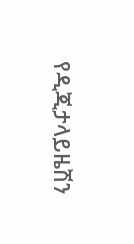የዲጂታላይዜሽን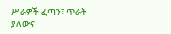ሥራዎች ፈጣን፣ ጥራት ያለውና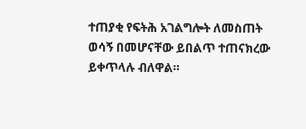ተጠያቂ የፍትሕ አገልግሎት ለመስጠት ወሳኝ በመሆናቸው ይበልጥ ተጠናክረው ይቀጥላሉ ብለዋል።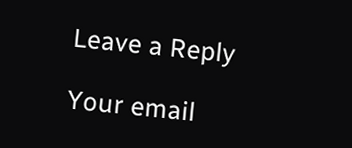Leave a Reply

Your email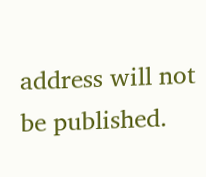address will not be published.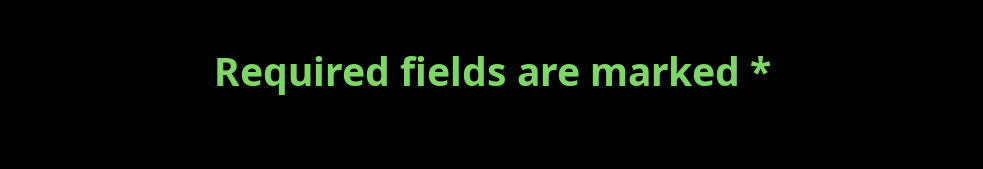Required fields are marked *